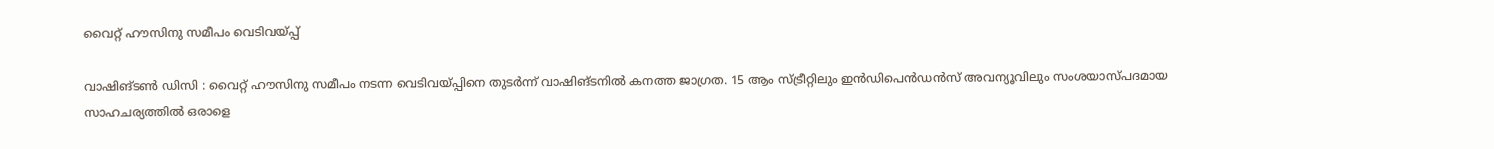വൈറ്റ് ഹൗസിനു സമീപം വെടിവയ്പ്പ്

വാഷിങ്ടൺ ഡിസി : വൈറ്റ് ഹൗസിനു സമീപം നടന്ന വെടിവയ്പ്പിനെ തുടർന്ന് വാഷിങ്ടനിൽ കനത്ത ജാഗ്രത. 15 ആം സ്ട്രീറ്റിലും ഇൻഡിപെൻഡൻസ് അവന്യൂവിലും സംശയാസ്പദമായ സാഹചര്യത്തിൽ ഒരാളെ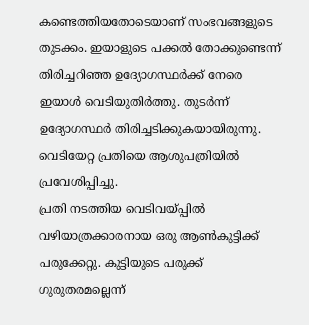കണ്ടെത്തിയതോടെയാണ് സംഭവങ്ങളുടെ തുടക്കം. ഇയാളുടെ പക്കൽ തോക്കുണ്ടെന്ന് തിരിച്ചറിഞ്ഞ ഉദ്യോഗസ്ഥർക്ക് നേരെ ഇയാൾ വെടിയുതിർത്തു. തുടർന്ന് ഉദ്യോഗസ്ഥർ തിരിച്ചടിക്കുകയായിരുന്നു. വെടിയേറ്റ പ്രതിയെ ആശുപത്രിയിൽ പ്രവേശിപ്പിച്ചു.
പ്രതി നടത്തിയ വെടിവയ്പ്പിൽ വഴിയാത്രക്കാരനായ ഒരു ആൺകുട്ടിക്ക് പരുക്കേറ്റു. കുട്ടിയുടെ പരുക്ക് ഗുരുതരമല്ലെന്ന്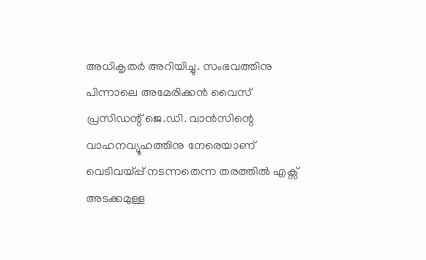അധികൃതർ അറിയിച്ചു. സംഭവത്തിനു പിന്നാലെ അമേരിക്കൻ വൈസ് പ്രസിഡന്റ് ജെ.ഡി. വാൻസിന്റെ വാഹനവ്യൂഹത്തിനു നേരെയാണ് വെടിവയ്പ്പ് നടന്നതെന്ന തരത്തിൽ എക്സ് അടക്കമുള്ള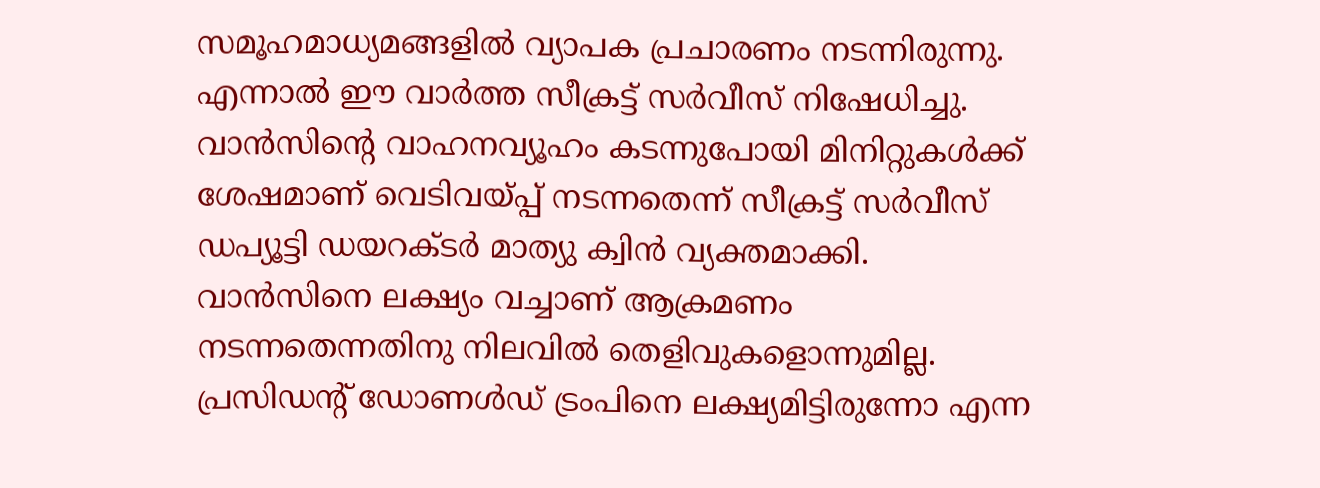സമൂഹമാധ്യമങ്ങളിൽ വ്യാപക പ്രചാരണം നടന്നിരുന്നു. എന്നാൽ ഈ വാർത്ത സീക്രട്ട് സർവീസ് നിഷേധിച്ചു. വാൻസിന്റെ വാഹനവ്യൂഹം കടന്നുപോയി മിനിറ്റുകൾക്ക് ശേഷമാണ് വെടിവയ്പ്പ് നടന്നതെന്ന് സീക്രട്ട് സർവീസ് ഡപ്യൂട്ടി ഡയറക്ടർ മാത്യു ക്വിൻ വ്യക്തമാക്കി. വാൻസിനെ ലക്ഷ്യം വച്ചാണ് ആക്രമണം നടന്നതെന്നതിനു നിലവിൽ തെളിവുകളൊന്നുമില്ല.
പ്രസിഡന്റ് ഡോണൾഡ് ട്രംപിനെ ലക്ഷ്യമിട്ടിരുന്നോ എന്ന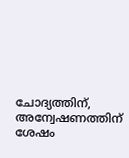ചോദ്യത്തിന്, അന്വേഷണത്തിന് ശേഷം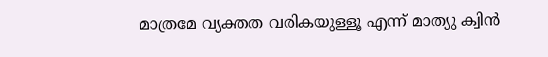മാത്രമേ വ്യക്തത വരികയുള്ളൂ എന്ന് മാത്യു ക്വിൻ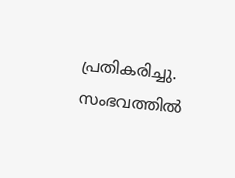പ്രതികരിച്ചു. സംഭവത്തിൽ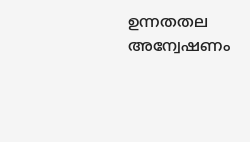ഉന്നതതല അന്വേഷണം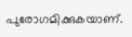പുരോഗമിക്കുകയാണ്.